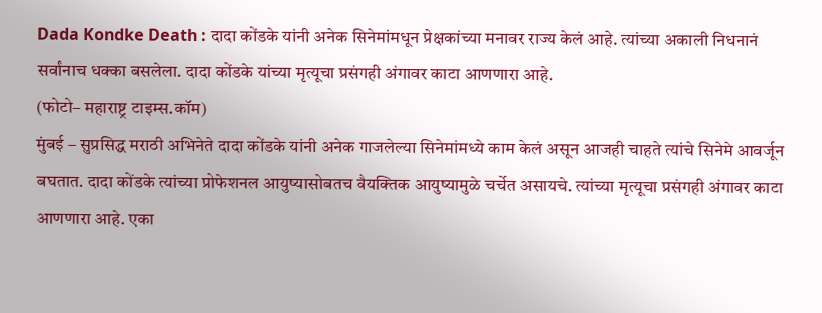Dada Kondke Death : दादा कोंडके यांनी अनेक सिनेमांमधून प्रेक्षकांच्या मनावर राज्य केलं आहे. त्यांच्या अकाली निधनानं सर्वांनाच धक्का बसलेला. दादा कोंडके यांच्या मृत्यूचा प्रसंगही अंगावर काटा आणणारा आहे.
(फोटो– महाराष्ट्र टाइम्स.कॉम)
मुंबई – सुप्रसिद्ध मराठी अभिनेते दादा कोंडके यांनी अनेक गाजलेल्या सिनेमांमध्ये काम केलं असून आजही चाहते त्यांचे सिनेमे आवर्जून बघतात. दादा कोंडके त्यांच्या प्रोफेशनल आयुष्यासोबतच वैयक्तिक आयुष्यामुळे चर्चेत असायचे. त्यांच्या मृत्यूचा प्रसंगही अंगावर काटा आणणारा आहे. एका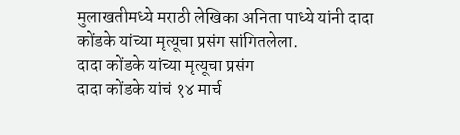मुलाखतीमध्ये मराठी लेखिका अनिता पाध्ये यांनी दादा कोंडके यांच्या मृत्यूचा प्रसंग सांगितलेला.
दादा कोंडके यांच्या मृत्यूचा प्रसंग
दादा कोंडके यांचं १४ मार्च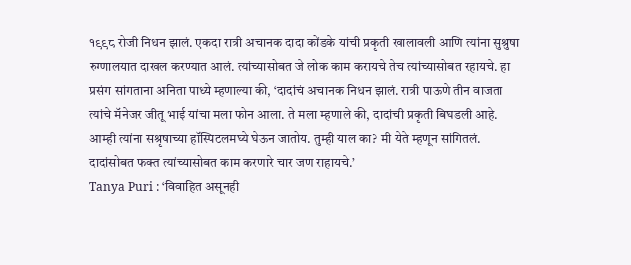१९९८ रोजी निधन झालं. एकदा रात्री अचानक दादा कोंडके यांची प्रकृती खालावली आणि त्यांना सुश्रुषा रुग्णालयात दाखल करण्यात आलं. त्यांच्यासोबत जे लोक काम करायचे तेच त्यांच्यासोबत रहायचे. हा प्रसंग सांगताना अनिता पाध्ये म्हणाल्या की, ‘दादांचं अचानक निधन झालं. रात्री पाऊणे तीन वाजता त्यांचे मॅनेजर जीतू भाई यांचा मला फोन आला. ते मला म्हणाले की, दादांची प्रकृती बिघडली आहे. आम्ही त्यांना सश्रृषाच्या हॉस्पिटलमघ्ये घेऊन जातोय. तुम्ही याल का? मी येते म्हणून सांगितलं. दादांसोबत फक्त त्यांच्यासोबत काम करणारे चार जण राहायचे.’
Tanya Puri : ‘विवाहित असूनही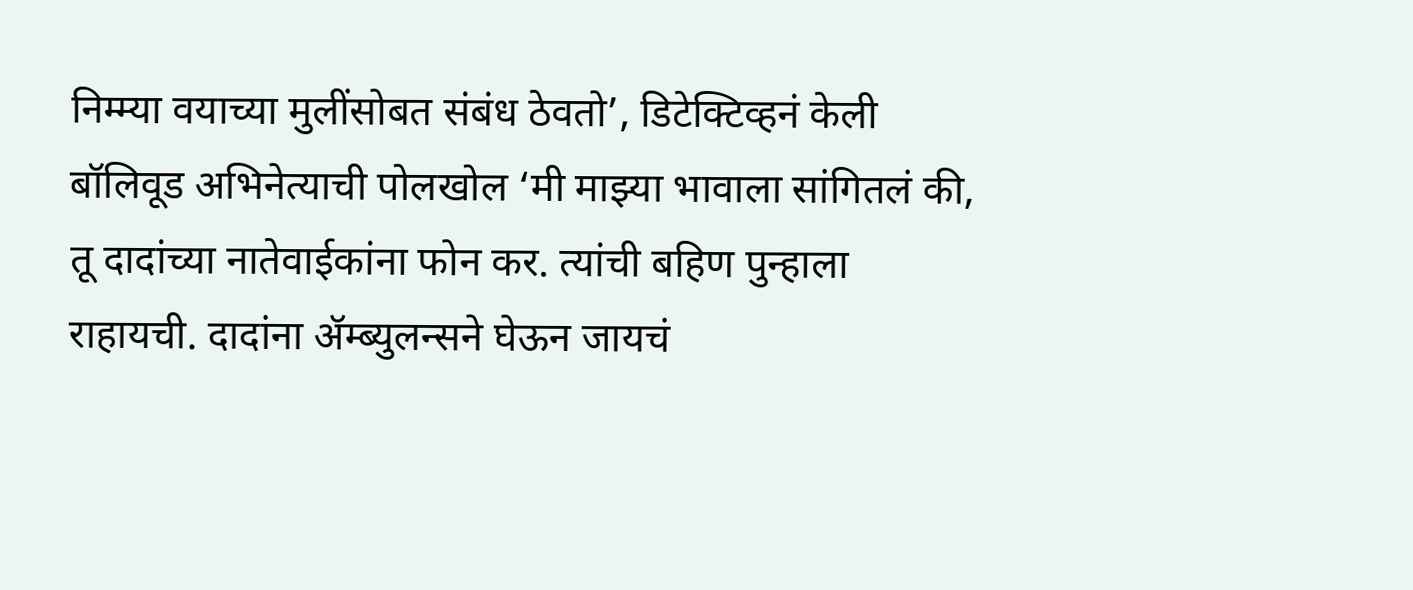निम्म्या वयाच्या मुलींसोबत संबंध ठेवतो’, डिटेक्टिव्हनं केली बॉलिवूड अभिनेत्याची पोलखोल ‘मी माझ्या भावाला सांगितलं की, तू दादांच्या नातेवाईकांना फोन कर. त्यांची बहिण पुन्हाला राहायची. दादांना ॲम्ब्युलन्सने घेऊन जायचं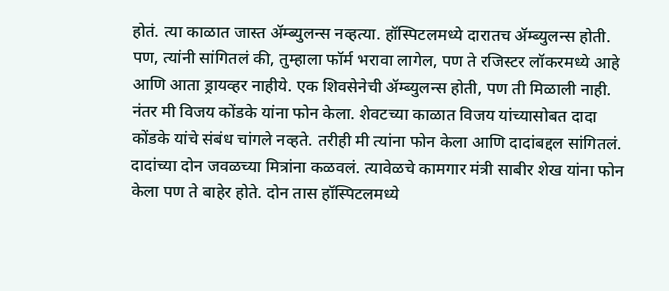होतं. त्या काळात जास्त ॲम्ब्युलन्स नव्हत्या. हॉस्पिटलमध्ये दारातच ॲम्ब्युलन्स होती. पण, त्यांनी सांगितलं की, तुम्हाला फॉर्म भरावा लागेल, पण ते रजिस्टर लॉकरमध्ये आहे आणि आता ड्रायव्हर नाहीये. एक शिवसेनेची ॲम्ब्युलन्स होती, पण ती मिळाली नाही. नंतर मी विजय कोंडके यांना फोन केला. शेवटच्या काळात विजय यांच्यासोबत दादा कोंडके यांचे संबंध चांगले नव्हते. तरीही मी त्यांना फोन केला आणि दादांबद्दल सांगितलं. दादांच्या दोन जवळच्या मित्रांना कळवलं. त्यावेळचे कामगार मंत्री साबीर शेख यांना फोन केला पण ते बाहेर होते. दोन तास हॉस्पिटलमध्ये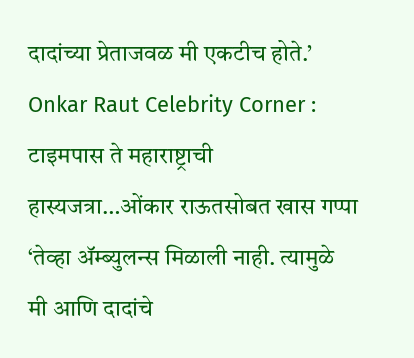दादांच्या प्रेताजवळ मी एकटीच होते.’
Onkar Raut Celebrity Corner : टाइमपास ते महाराष्ट्राची हास्यजत्रा…ओंकार राऊतसोबत खास गप्पा
‘तेव्हा ॲम्ब्युलन्स मिळाली नाही. त्यामुळे मी आणि दादांचे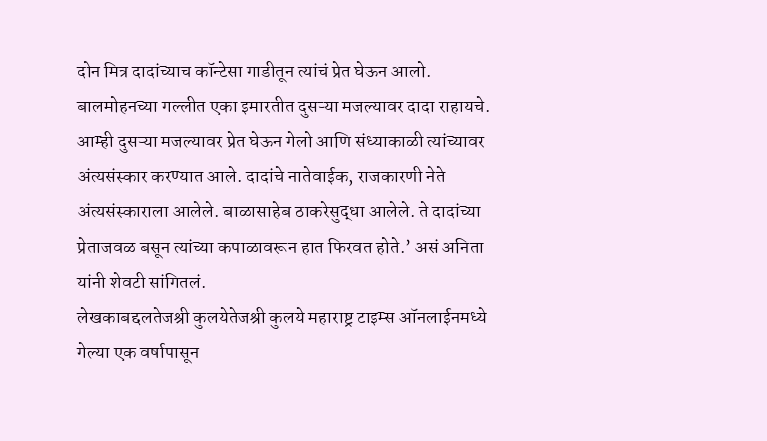दोन मित्र दादांच्याच कॉन्टेसा गाडीतून त्यांचं प्रेत घेऊन आलो. बालमोहनच्या गल्लीत एका इमारतीत दुसऱ्या मजल्यावर दादा राहायचे. आम्ही दुसऱ्या मजल्यावर प्रेत घेऊन गेलो आणि संध्याकाळी त्यांच्यावर अंत्यसंस्कार करण्यात आले. दादांचे नातेवाईक, राजकारणी नेते अंत्यसंस्काराला आलेले. बाळासाहेब ठाकरेसुद्धा आलेले. ते दादांच्या प्रेताजवळ बसून त्यांच्या कपाळावरून हात फिरवत होते.’ असं अनिता यांनी शेवटी सांगितलं.
लेखकाबद्दलतेजश्री कुलयेतेजश्री कुलये महाराष्ट्र टाइम्स ऑनलाईनमध्ये गेल्या एक वर्षापासून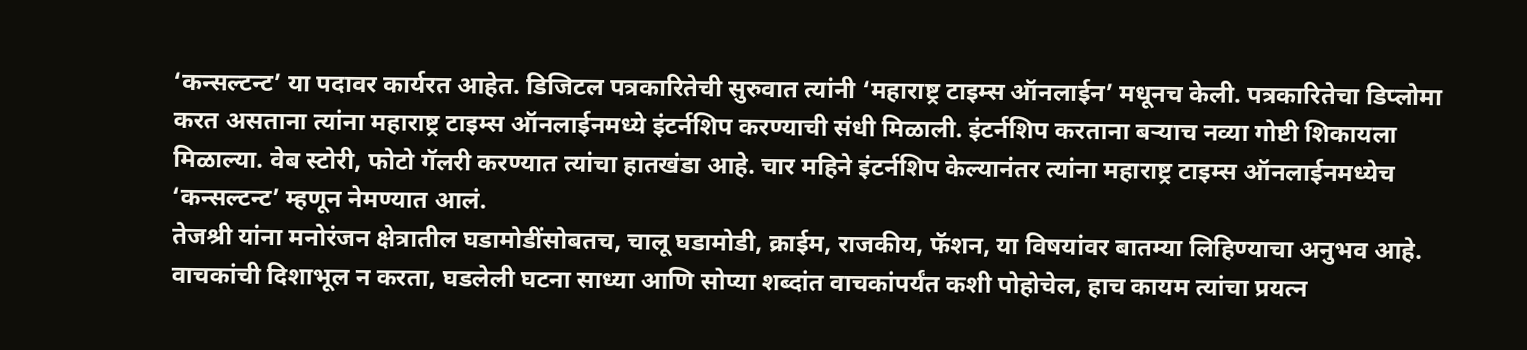‘कन्सल्टन्ट’ या पदावर कार्यरत आहेत. डिजिटल पत्रकारितेची सुरुवात त्यांनी ‘महाराष्ट्र टाइम्स ऑनलाईन’ मधूनच केली. पत्रकारितेचा डिप्लोमा करत असताना त्यांना महाराष्ट्र टाइम्स ऑनलाईनमध्ये इंटर्नशिप करण्याची संधी मिळाली. इंटर्नशिप करताना बऱ्याच नव्या गोष्टी शिकायला मिळाल्या. वेब स्टोरी, फोटो गॅलरी करण्यात त्यांचा हातखंडा आहे. चार महिने इंटर्नशिप केल्यानंतर त्यांना महाराष्ट्र टाइम्स ऑनलाईनमध्येच ‘कन्सल्टन्ट’ म्हणून नेमण्यात आलं.
तेजश्री यांना मनोरंजन क्षेत्रातील घडामोडींसोबतच, चालू घडामोडी, क्राईम, राजकीय, फॅशन, या विषयांवर बातम्या लिहिण्याचा अनुभव आहे. वाचकांची दिशाभूल न करता, घडलेली घटना साध्या आणि सोप्या शब्दांत वाचकांपर्यंत कशी पोहोचेल, हाच कायम त्यांचा प्रयत्न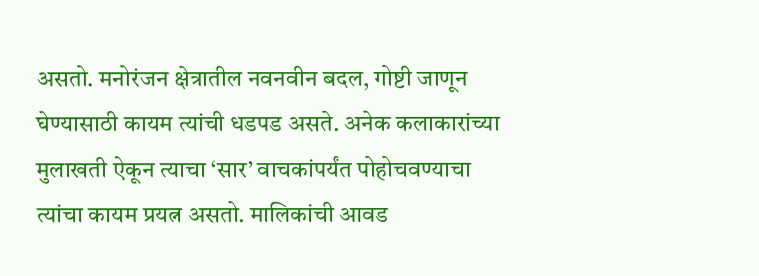असतो. मनोरंजन क्षेत्रातील नवनवीन बदल, गोष्टी जाणून घेण्यासाठी कायम त्यांची धडपड असते. अनेक कलाकारांच्या मुलाखती ऐकून त्याचा ‘सार’ वाचकांपर्यंत पोहोचवण्याचा त्यांचा कायम प्रयत्न असतो. मालिकांची आवड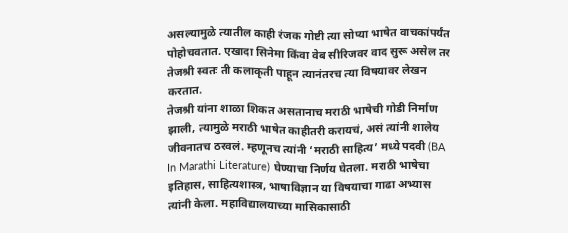असल्यामुळे त्यातील काही रंजक गोष्टी त्या सोप्या भाषेत वाचकांपर्यंत पोहोचवतात. एखादा सिनेमा किंवा वेब सीरिजवर वाद सुरू असेल तर तेजश्री स्वतः ती कलाकृती पाहून त्यानंतरच त्या विषयावर लेखन करतात.
तेजश्री यांना शाळा शिकत असतानाच मराठी भाषेची गोडी निर्माण झाली, त्यामुळे मराठी भाषेत काहीतरी करायचं, असं त्यांनी शालेय जीवनातच ठरवलं. म्हणूनच त्यांनी ‘मराठी साहित्य’ मध्ये पदवी (BA In Marathi Literature) घेण्याचा निर्णय घेतला. मराठी भाषेचा इतिहास, साहित्यशास्त्र, भाषाविज्ञान या विषयाचा गाढा अभ्यास त्यांनी केला. महाविद्यालयाच्या मासिकासाठी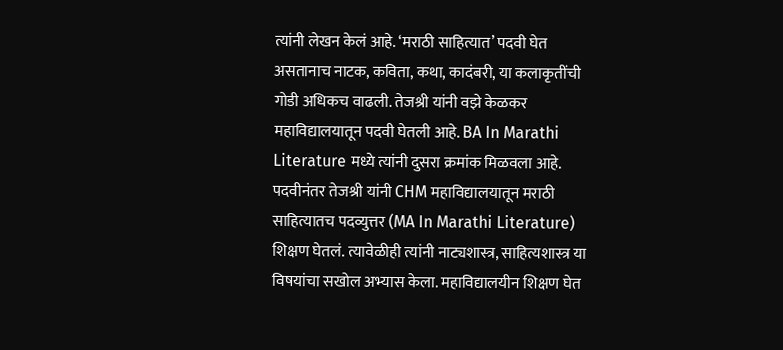त्यांनी लेखन केलं आहे. ‘मराठी साहित्यात’ पदवी घेत असतानाच नाटक, कविता, कथा, कादंबरी, या कलाकृतींची गोडी अधिकच वाढली. तेजश्री यांनी वझे केळकर महाविद्यालयातून पदवी घेतली आहे. BA In Marathi Literature मध्ये त्यांनी दुसरा क्रमांक मिळवला आहे. पदवीनंतर तेजश्री यांनी CHM महाविद्यालयातून मराठी साहित्यातच पदव्युत्तर (MA In Marathi Literature) शिक्षण घेतलं. त्यावेळीही त्यांनी नाट्यशास्त्र, साहित्यशास्त्र या विषयांचा सखोल अभ्यास केला. महाविद्यालयीन शिक्षण घेत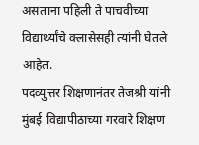असताना पहिली ते पाचवीच्या विद्यार्थ्यांचे क्लासेसही त्यांनी घेतले आहेत.
पदव्युत्तर शिक्षणानंतर तेजश्री यांनी मुंबई विद्यापीठाच्या गरवारे शिक्षण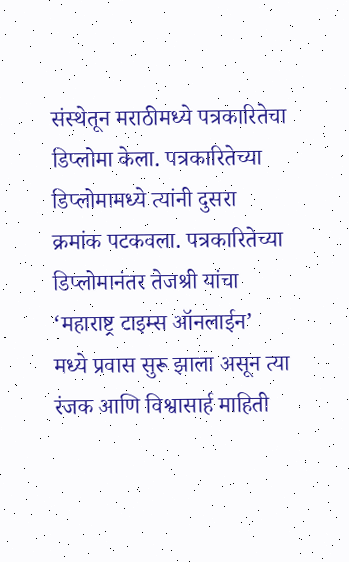संस्थेतून मराठीमध्ये पत्रकारितेचा डिप्लोमा केला. पत्रकारितेच्या डिप्लोमामध्ये त्यांनी दुसरा क्रमांक पटकवला. पत्रकारितेच्या डिप्लोमानंतर तेजश्री यांचा ‘महाराष्ट्र टाइम्स ऑनलाईन’ मध्ये प्रवास सुरू झाला असून त्या रंजक आणि विश्वासार्ह माहिती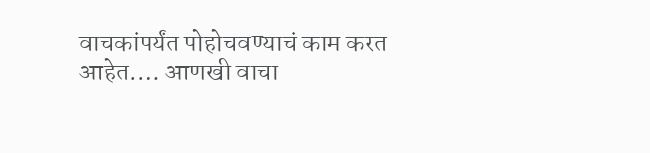वाचकांपर्यंत पोहोचवण्याचं काम करत आहेत.… आणखी वाचा